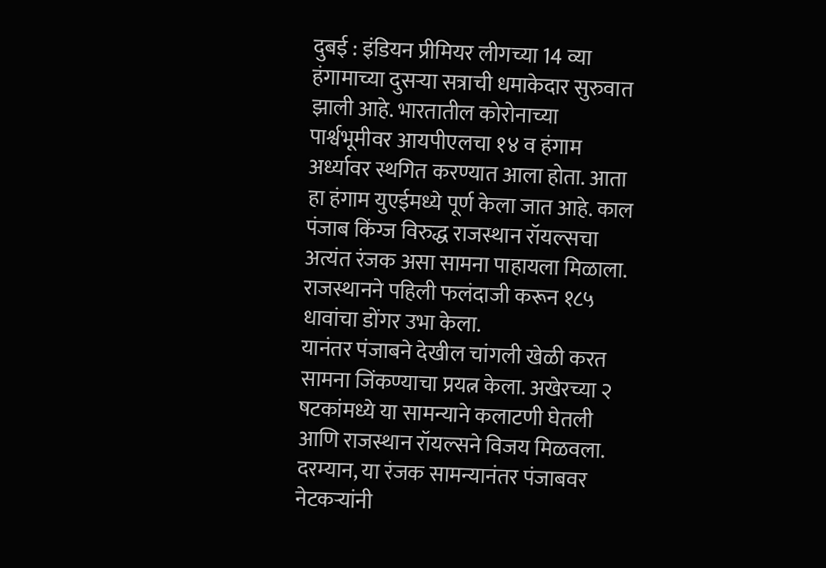दुबई : इंडियन प्रीमियर लीगच्या 14 व्या हंगामाच्या दुसऱ्या सत्राची धमाकेदार सुरुवात झाली आहे. भारतातील कोरोनाच्या पार्श्वभूमीवर आयपीएलचा १४ व हंगाम अर्ध्यावर स्थगित करण्यात आला होता. आता हा हंगाम युएईमध्ये पूर्ण केला जात आहे. काल पंजाब किंग्ज विरुद्ध राजस्थान रॉयल्सचा अत्यंत रंजक असा सामना पाहायला मिळाला. राजस्थानने पहिली फलंदाजी करून १८५ धावांचा डोंगर उभा केला.
यानंतर पंजाबने देखील चांगली खेळी करत सामना जिंकण्याचा प्रयत्न केला. अखेरच्या २ षटकांमध्ये या सामन्याने कलाटणी घेतली आणि राजस्थान रॉयल्सने विजय मिळवला. दरम्यान, या रंजक सामन्यानंतर पंजाबवर नेटकऱ्यांनी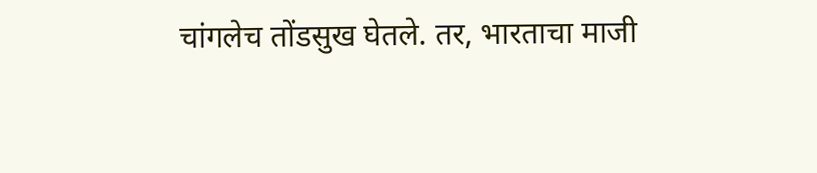चांगलेच तोंडसुख घेतले. तर, भारताचा माजी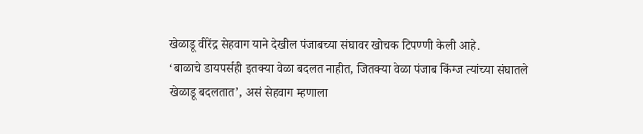खेळाडू वीरेंद्र सेहवाग याने देखील पंजाबच्या संघावर खोचक टिपण्णी केली आहे.
‘बाळाचे डायपर्सही इतक्या वेळा बदलत नाहीत, जितक्या वेळा पंजाब किंग्ज त्यांच्या संघातले खेळाडू बदलतात’, असं सेहवाग म्हणाला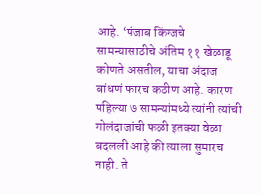आहे. ‘पंजाब किंग्जचे सामन्यासाठीचे अंतिम ११ खेळाडू कोणते असतील, याचा अंदाज बांधणं फारच कठीण आहे. कारण पहिल्या ७ सामन्यांमध्ये त्यांनी त्यांची गोलंदाजांची फळी इतक्या वेळा बदलली आहे की त्याला सुमारच नाही. ते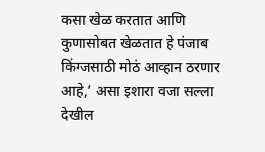कसा खेळ करतात आणि कुणासोबत खेळतात हे पंजाब किंग्जसाठी मोठं आव्हान ठरणार आहे,’ असा इशारा वजा सल्ला देखील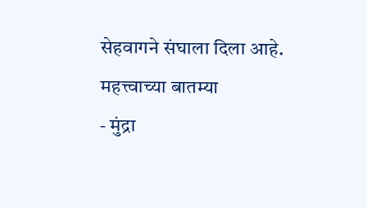सेहवागने संघाला दिला आहे.
महत्त्वाच्या बातम्या
- मुंद्रा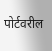पोर्टवरील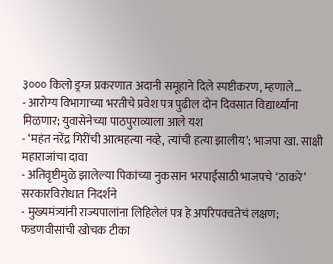३००० किलो ड्रग्ज प्रकरणात अदानी समूहाने दिले स्पष्टीकरण, म्हणाले…
- आरोग्य विभागाच्या भरतीचे प्रवेश पत्र पुढील दोन दिवसात विद्यार्थ्यांना मिळणार; युवासेनेच्या पाठपुराव्याला आले यश
- ‘महंत नरेंद्र गिरींची आत्महत्या नव्हे, त्यांची हत्या झालीय’; भाजपा खा. साक्षी महाराजांचा दावा
- अतिवृष्टीमुळे झालेल्या पिकांच्या नुकसान भरपाईसाठी भाजपचे ‘ठाकरे’ सरकारविरोधात निदर्शने
- मुख्यमंत्र्यांनी राज्यपालांना लिहिलेलं पत्र हे अपरिपक्वतेचं लक्षण; फडणवीसांची खोचक टीका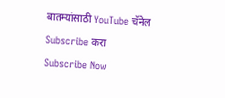बातम्यांसाठी YouTube चॅनेल Subscribe करा
Subscribe Now